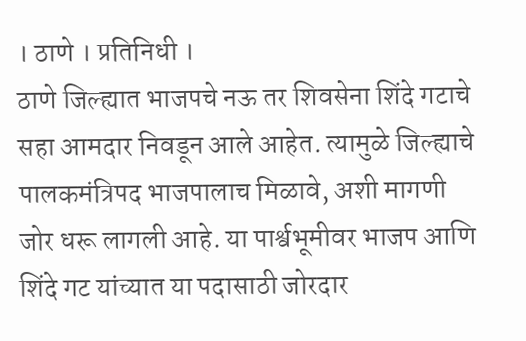। ठाणे । प्रतिनिधी ।
ठाणे जिल्ह्यात भाजपचे नऊ तर शिवसेना शिंदे गटाचे सहा आमदार निवडून आले आहेत. त्यामुळे जिल्ह्याचे पालकमंत्रिपद भाजपालाच मिळावे, अशी मागणी जोर धरू लागली आहे. या पार्श्वभूमीवर भाजप आणि शिंदे गट यांच्यात या पदासाठी जोरदार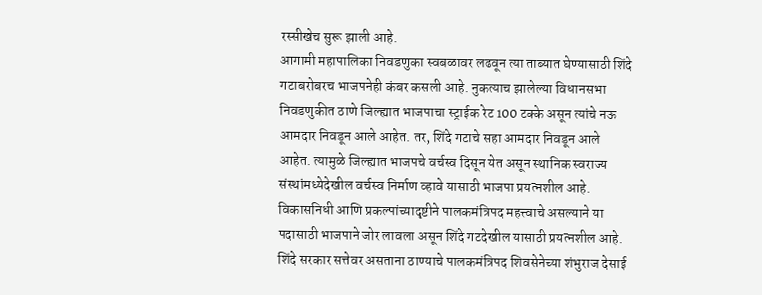रस्सीखेच सुरू झाली आहे.
आगामी महापालिका निवडणुका स्वबळावर लढवून त्या ताब्यात घेण्यासाठी शिंदे गटाबरोबरच भाजपनेही कंबर कसली आहे. नुकत्याच झालेल्या विधानसभा निवडणुकीत ठाणे जिल्ह्यात भाजपाचा स्ट्राईक रेट 100 टक्के असून त्यांचे नऊ आमदार निवडून आले आहेत. तर, शिंदे गटाचे सहा आमदार निवडून आले आहेत. त्यामुळे जिल्ह्यात भाजपचे वर्चस्व दिसून येत असून स्थानिक स्वराज्य संस्थांमध्येदेखील वर्चस्व निर्माण व्हावे यासाठी भाजपा प्रयत्नशील आहे. विकासनिधी आणि प्रकल्पांच्यादृष्टीने पालकमंत्रिपद महत्त्वाचे असल्याने या पदासाठी भाजपाने जोर लावला असून शिंदे गटदेखील यासाठी प्रयत्नशील आहे.
शिंदे सरकार सत्तेवर असताना ठाण्याचे पालकमंत्रिपद शिवसेनेच्या शंभुराज देसाई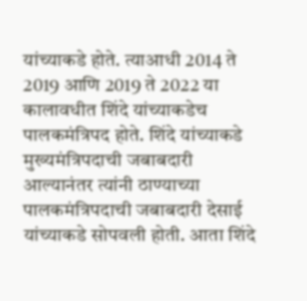यांच्याकडे होते. त्याआधी 2014 ते 2019 आणि 2019 ते 2022 या कालावधीत शिंदे यांच्याकडेच पालकमंत्रिपद होते. शिंदे यांच्याकडे मुख्यमंत्रिपदाची जबाबदारी आल्यानंतर त्यांनी ठाण्याच्या पालकमंत्रिपदाची जबाबदारी देसाई यांच्याकडे सोपवली होती. आता शिंदे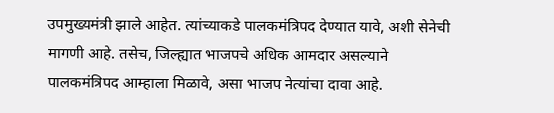उपमुख्यमंत्री झाले आहेत. त्यांच्याकडे पालकमंत्रिपद देण्यात यावे, अशी सेनेची मागणी आहे. तसेच, जिल्ह्यात भाजपचे अधिक आमदार असल्याने पालकमंत्रिपद आम्हाला मिळावे, असा भाजप नेत्यांचा दावा आहे.